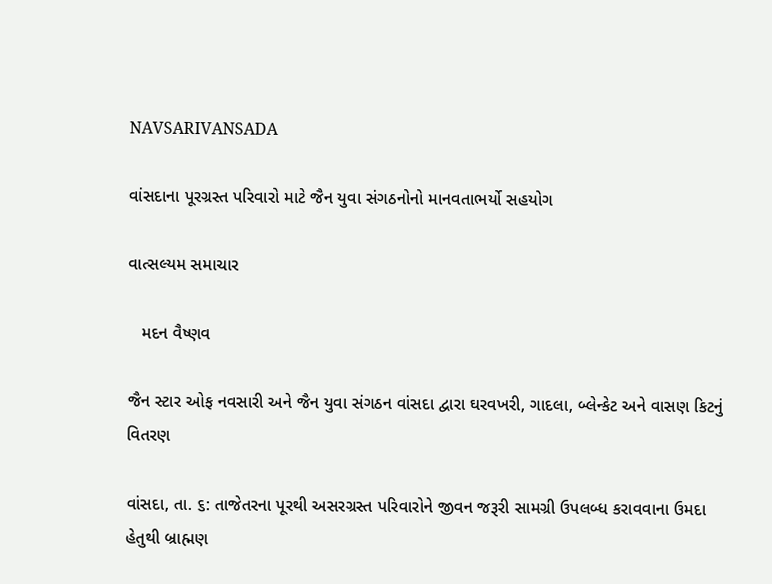NAVSARIVANSADA

વાંસદાના પૂરગ્રસ્ત પરિવારો માટે જૈન યુવા સંગઠનોનો માનવતાભર્યો સહયોગ

વાત્સલ્યમ સમાચાર

   મદન વૈષ્ણવ

જૈન સ્ટાર ઓફ નવસારી અને જૈન યુવા સંગઠન વાંસદા દ્વારા ઘરવખરી, ગાદલા, બ્લેન્કેટ અને વાસણ કિટનું વિતરણ

વાંસદા, તા. ૬: તાજેતરના પૂરથી અસરગ્રસ્ત પરિવારોને જીવન જરૂરી સામગ્રી ઉપલબ્ધ કરાવવાના ઉમદા હેતુથી બ્રાહ્મણ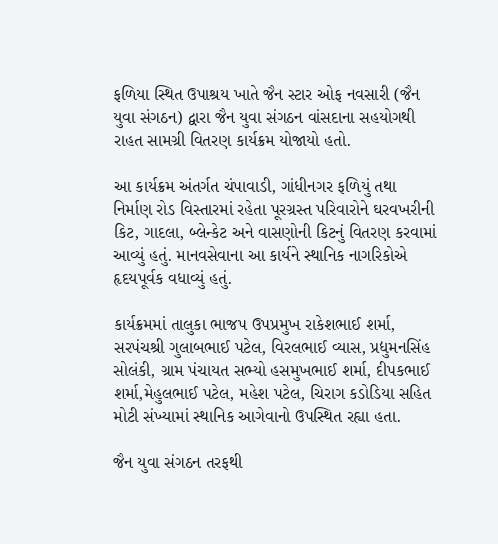ફળિયા સ્થિત ઉપાશ્રય ખાતે જૈન સ્ટાર ઓફ નવસારી (જૈન યુવા સંગઠન) દ્વારા જૈન યુવા સંગઠન વાંસદાના સહયોગથી રાહત સામગ્રી વિતરણ કાર્યક્રમ યોજાયો હતો.

આ કાર્યક્રમ અંતર્ગત ચંપાવાડી, ગાંધીનગર ફળિયું તથા નિર્માણ રોડ વિસ્તારમાં રહેતા પૂરગ્રસ્ત પરિવારોને ઘરવખરીની કિટ, ગાદલા, બ્લેન્કેટ અને વાસણોની કિટનું વિતરણ કરવામાં આવ્યું હતું. માનવસેવાના આ કાર્યને સ્થાનિક નાગરિકોએ હૃદયપૂર્વક વધાવ્યું હતું.

કાર્યક્રમમાં તાલુકા ભાજપ ઉપપ્રમુખ રાકેશભાઈ શર્મા, સરપંચશ્રી ગુલાબભાઈ પટેલ, વિરલભાઈ વ્યાસ, પ્રદ્યુમનસિંહ સોલંકી, ગ્રામ પંચાયત સભ્યો હસમુખભાઈ શર્મા, દીપકભાઈ શર્મા,મેહુલભાઈ પટેલ, મહેશ પટેલ, ચિરાગ કડોડિયા સહિત મોટી સંખ્યામાં સ્થાનિક આગેવાનો ઉપસ્થિત રહ્યા હતા.

જૈન યુવા સંગઠન તરફથી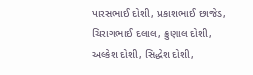પારસભાઈ દોશી, પ્રકાશભાઈ છાજેડ, ચિરાગભાઈ દલાલ, ક્રુણાલ દોશી, અલ્કેશ દોશી, સિદ્ધેશ દોશી,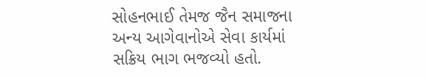સોહનભાઈ તેમજ જૈન સમાજના અન્ય આગેવાનોએ સેવા કાર્યમાં સક્રિય ભાગ ભજવ્યો હતો.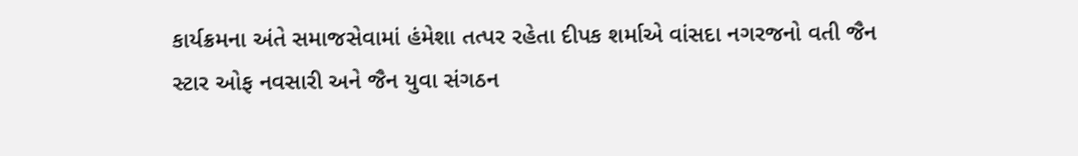કાર્યક્રમના અંતે સમાજસેવામાં હંમેશા તત્પર રહેતા દીપક શર્માએ વાંસદા નગરજનો વતી જૈન સ્ટાર ઓફ નવસારી અને જૈન યુવા સંગઠન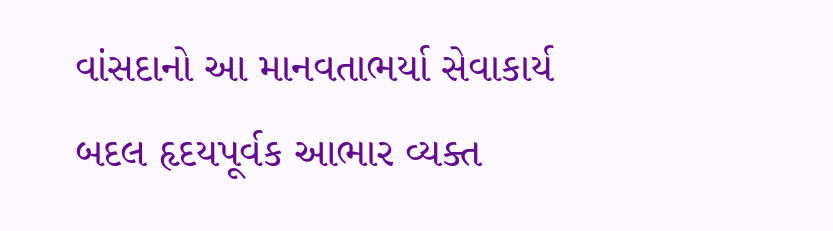વાંસદાનો આ માનવતાભર્યા સેવાકાર્ય બદલ હૃદયપૂર્વક આભાર વ્યક્ત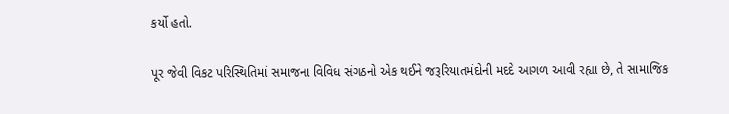કર્યો હતો.

પૂર જેવી વિકટ પરિસ્થિતિમાં સમાજના વિવિધ સંગઠનો એક થઈને જરૂરિયાતમંદોની મદદે આગળ આવી રહ્યા છે, તે સામાજિક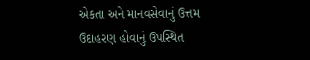એકતા અને માનવસેવાનું ઉત્તમ ઉદાહરણ હોવાનું ઉપસ્થિત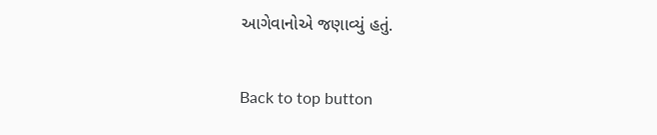આગેવાનોએ જણાવ્યું હતું.

Back to top button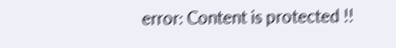error: Content is protected !!